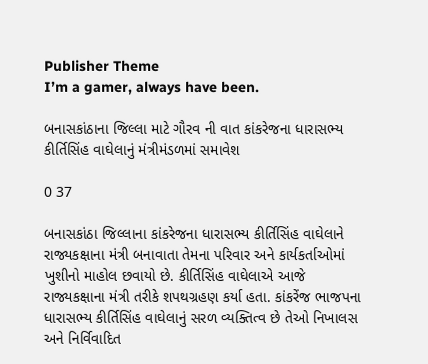Publisher Theme
I’m a gamer, always have been.

બનાસકાંઠાના જિલ્લા માટે ગૌરવ ની વાત કાંકરેજના ધારાસભ્ય કીર્તિસિંહ વાઘેલાનું મંત્રીમંડળમાં સમાવેશ

0 37

બનાસકાંઠા જિલ્લાના કાંકરેજના ધારાસભ્ય કીર્તિસિંહ વાઘેલાને રાજ્યકક્ષાના મંત્રી બનાવાતા તેમના પરિવાર અને કાર્યકર્તાઓમાં ખુશીનો માહોલ છવાયો છે. કીર્તિસિંહ વાઘેલાએ આજે રાજ્યકક્ષાના મંત્રી તરીકે શપથગ્રહણ કર્યા હતા. કાંકરેંજ ભાજપના ધારાસભ્ય કીર્તિસિંહ વાઘેલાનું સરળ વ્યક્તિત્વ છે તેઓ નિખાલસ અને નિર્વિવાદિત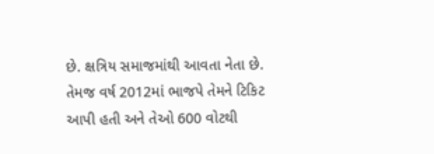છે. ક્ષત્રિય સમાજમાંથી આવતા નેતા છે. તેમજ વર્ષ 2012માં ભાજપે તેમને ટિકિટ આપી હતી અને તેઓ 600 વોટથી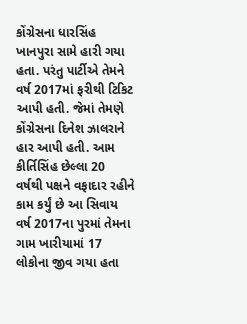કોંગ્રેસના ધારસિંહ ખાનપુરા સામે હારી ગયા હતા. પરંતુ પાર્ટીએ તેમને વર્ષ 2017માં ફરીથી ટિકિટ આપી હતી. જેમાં તેમણે કોંગ્રેસના દિનેશ ઝાલરાને હાર આપી હતી. આમ કીર્તિસિંહ છેલ્લા 20 વર્ષથી પક્ષને વફાદાર રહીને કામ કર્યું છે આ સિવાય વર્ષ 2017ના પુરમાં તેમના ગામ ખારીયામાં 17 લોકોના જીવ ગયા હતા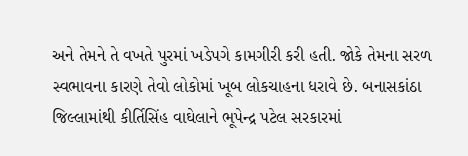અને તેમને તે વખતે પુરમાં ખડેપગે કામગીરી કરી હતી. જોકે તેમના સરળ સ્વભાવના કારણે તેવો લોકોમાં ખૂબ લોકચાહના ધરાવે છે. બનાસકાંઠા જિલ્લામાંથી કીર્તિસિંહ વાઘેલાને ભૂપેન્દ્ર પટેલ સરકારમાં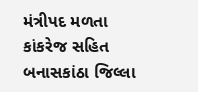મંત્રીપદ મળતા કાંકરેજ સહિત બનાસકાંઠા જિલ્લા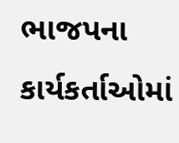ભાજપના કાર્યકર્તાઓમાં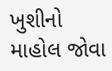ખુશીનો માહોલ જોવા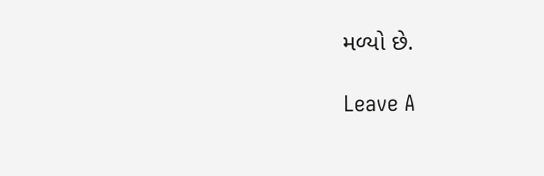મળ્યો છે.

Leave A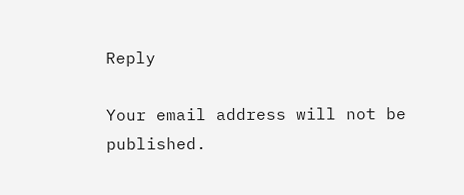Reply

Your email address will not be published.